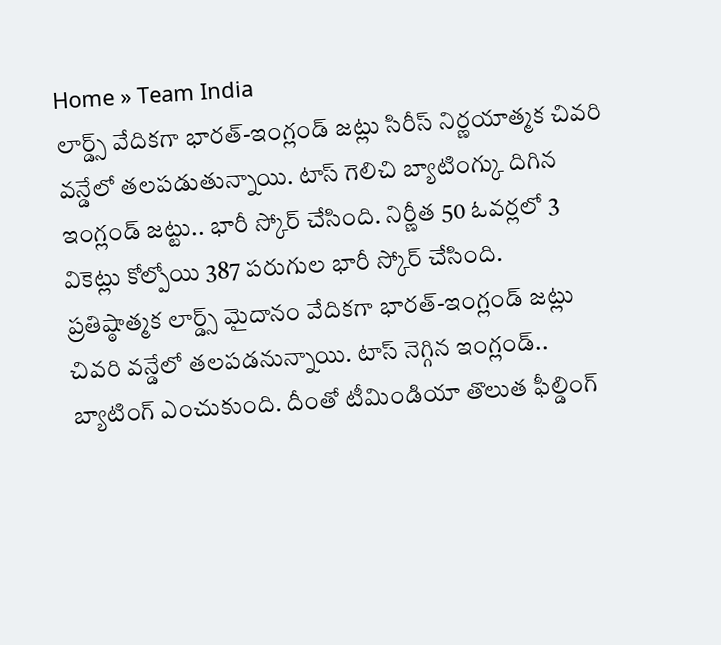Home » Team India
లార్డ్స్ వేదికగా భారత్-ఇంగ్లండ్ జట్లు సిరీస్ నిర్ణయాత్మక చివరి వన్డేలో తలపడుతున్నాయి. టాస్ గెలిచి బ్యాటింగ్కు దిగిన ఇంగ్లండ్ జట్టు.. భారీ స్కోర్ చేసింది. నిర్ణీత 50 ఓవర్లలో 3 వికెట్లు కోల్పోయి 387 పరుగుల భారీ స్కోర్ చేసింది.
ప్రతిష్ఠాత్మక లార్డ్స్ మైదానం వేదికగా భారత్-ఇంగ్లండ్ జట్లు చివరి వన్డేలో తలపడనున్నాయి. టాస్ నెగ్గిన ఇంగ్లండ్.. బ్యాటింగ్ ఎంచుకుంది. దీంతో టీమిండియా తొలుత ఫీల్డింగ్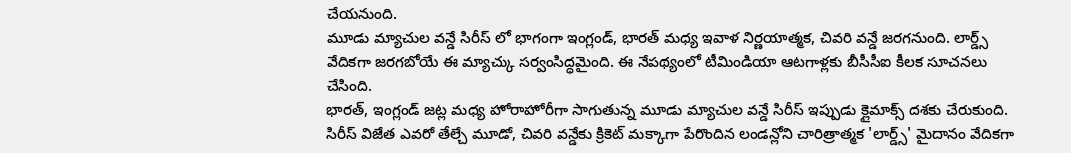చేయనుంది.
మూడు మ్యాచుల వన్డే సిరీస్ లో భాగంగా ఇంగ్లండ్, భారత్ మధ్య ఇవాళ నిర్ణయాత్మక, చివరి వన్డే జరగనుంది. లార్డ్స్ వేదికగా జరగబోయే ఈ మ్యాచ్కు సర్వంసిద్ధమైంది. ఈ నేపథ్యంలో టీమిండియా ఆటగాళ్లకు బీసీసీఐ కీలక సూచనలు చేసింది.
భారత్, ఇంగ్లండ్ జట్ల మధ్య హోరాహోరీగా సాగుతున్న మూడు మ్యాచుల వన్డే సిరీస్ ఇప్పుడు క్లైమాక్స్ దశకు చేరుకుంది. సిరీస్ విజేత ఎవరో తేల్చే మూడో, చివరి వన్డేకు క్రికెట్ మక్కాగా పేరొందిన లండన్లోని చారిత్రాత్మక 'లార్డ్స్' మైదానం వేదికగా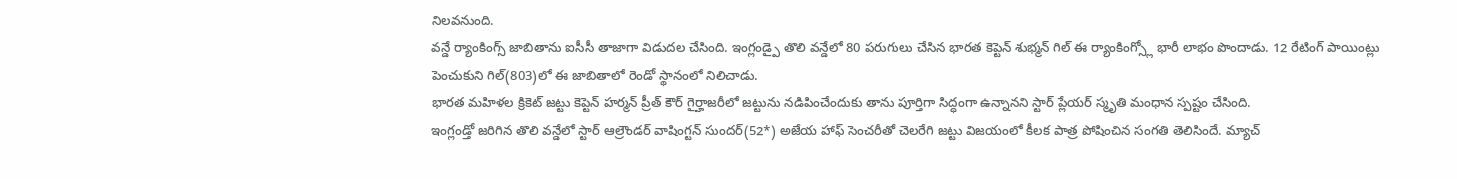నిలవనుంది.
వన్డే ర్యాంకింగ్స్ జాబితాను ఐసీసీ తాజాగా విడుదల చేసింది. ఇంగ్లండ్పై తొలి వన్డేలో 80 పరుగులు చేసిన భారత కెప్టెన్ శుభ్మన్ గిల్ ఈ ర్యాంకింగ్స్లో భారీ లాభం పొందాడు. 12 రేటింగ్ పాయింట్లు పెంచుకుని గిల్(803)లో ఈ జాబితాలో రెండో స్థానంలో నిలిచాడు.
భారత మహిళల క్రికెట్ జట్టు కెప్టెన్ హర్మన్ ప్రీత్ కౌర్ గైర్హాజరీలో జట్టును నడిపించేందుకు తాను పూర్తిగా సిద్ధంగా ఉన్నానని స్టార్ ప్లేయర్ స్మృతి మంధాన స్పష్టం చేసింది.
ఇంగ్లండ్తో జరిగిన తొలి వన్డేలో స్టార్ ఆల్రౌండర్ వాషింగ్టన్ సుందర్(52*) అజేయ హాఫ్ సెంచరీతో చెలరేగి జట్టు విజయంలో కీలక పాత్ర పోషించిన సంగతి తెలిసిందే. మ్యాచ్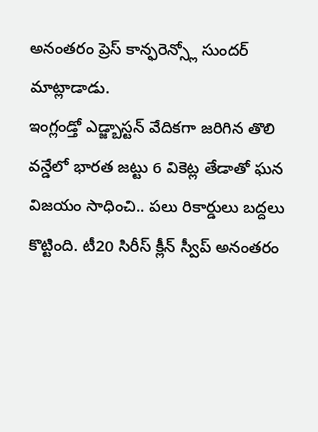అనంతరం ప్రెస్ కాన్ఫరెన్స్లో సుందర్ మాట్లాడాడు.
ఇంగ్లండ్తో ఎడ్జ్బాస్టన్ వేదికగా జరిగిన తొలి వన్డేలో భారత జట్టు 6 వికెట్ల తేడాతో ఘన విజయం సాధించి.. పలు రికార్డులు బద్దలు కొట్టింది. టీ20 సిరీస్ క్లీన్ స్వీప్ అనంతరం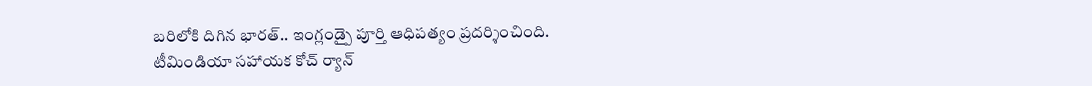బరిలోకి దిగిన భారత్.. ఇంగ్లండ్పై పూర్తి ఆధిపత్యం ప్రదర్శించింది.
టీమిండియా సహాయక కోచ్ ర్యాన్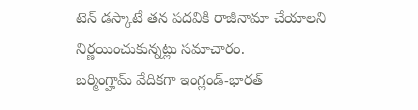టెన్ డస్కాటే తన పదవికి రాజీనామా చేయాలని నిర్ణయించుకున్నట్లు సమాచారం.
బర్మింగ్హామ్ వేదికగా ఇంగ్లండ్-భారత్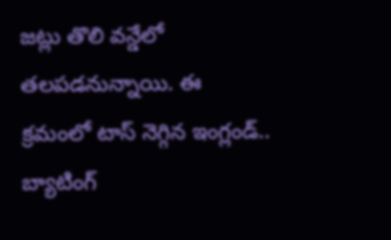జట్లు తొలి వన్డేలో తలపడనున్నాయి. ఈ క్రమంలో టాస్ నెగ్గిన ఇంగ్లండ్.. బ్యాటింగ్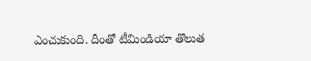ఎంచుకుంది. దీంతో టీమిండియా తొలుత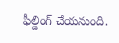ఫీల్డింగ్ చేయనుంది.